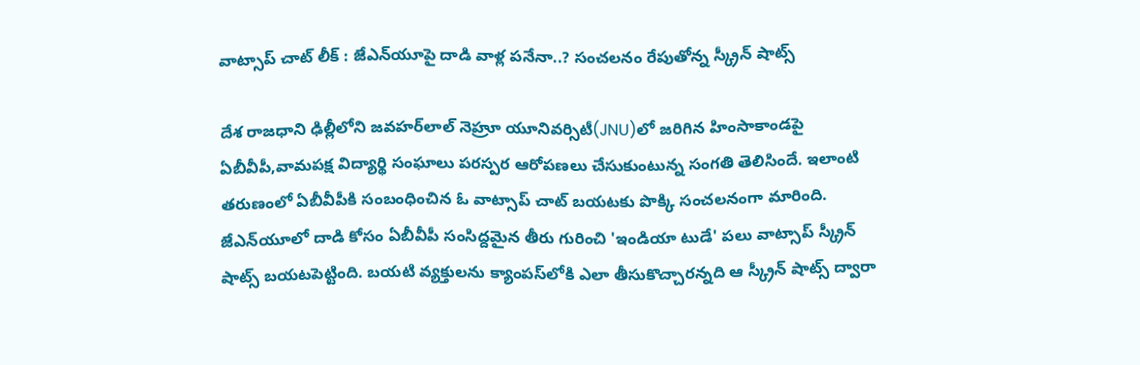వాట్సాప్ చాట్ లీక్ : జేఎన్‌యూపై దాడి వాళ్ల పనేనా..? సంచలనం రేపుతోన్న స్క్రీన్ షాట్స్

దేశ రాజధాని ఢిల్లీలోని జవహర్‌లాల్ నెహ్రూ యూనివర్సిటీ(JNU)లో జరిగిన హింసాకాండపై ఏబీవీపీ,వామపక్ష విద్యార్థి సంఘాలు పరస్పర ఆరోపణలు చేసుకుంటున్న సంగతి తెలిసిందే. ఇలాంటి తరుణంలో ఏబీవీపీకి సంబంధించిన ఓ వాట్సాప్ చాట్ బయటకు పొక్కి సంచలనంగా మారింది. జేఎన్‌యూలో దాడి కోసం ఏబీవీపీ సంసిద్దమైన తీరు గురించి 'ఇండియా టుడే' పలు వాట్సాప్ స్క్రీన్ షాట్స్ బయటపెట్టింది. బయటి వ్యక్తులను క్యాంపస్‌లోకి ఎలా తీసుకొచ్చారన్నది ఆ స్క్రీన్ షాట్స్ ద్వారా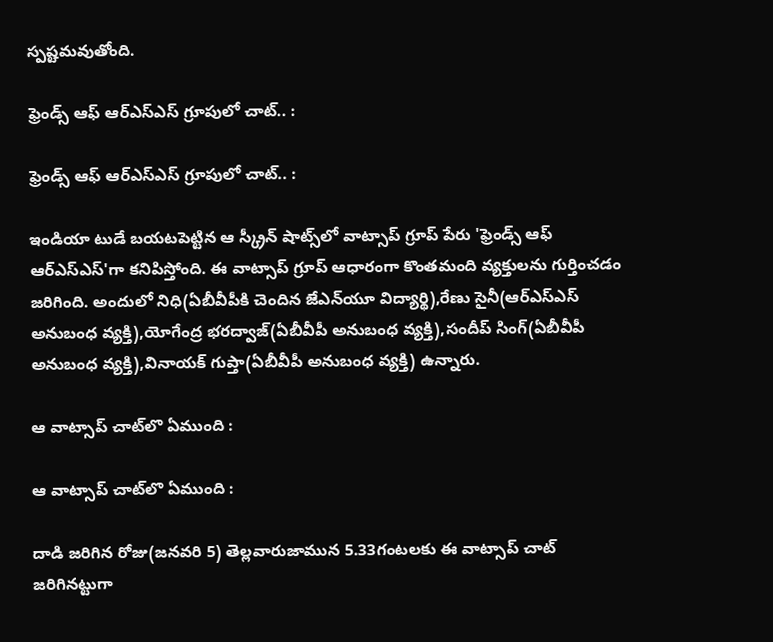స్పష్టమవుతోంది.

ఫ్రెండ్స్ ఆఫ్ ఆర్ఎస్ఎస్ గ్రూపులో చాట్.. :

ఫ్రెండ్స్ ఆఫ్ ఆర్ఎస్ఎస్ గ్రూపులో చాట్.. :

ఇండియా టుడే బయటపెట్టిన ఆ స్క్రీన్ షాట్స్‌లో వాట్సాప్ గ్రూప్ పేరు 'ఫ్రెండ్స్ ఆఫ్ ఆర్ఎస్ఎస్'గా కనిపిస్తోంది. ఈ వాట్సాప్ గ్రూప్ ఆధారంగా కొంతమంది వ్యక్తులను గుర్తించడం జరిగింది. అందులో నిధి(ఏబీవీపీకి చెందిన జేఎన్‌యూ విద్యార్థి),రేణు సైనీ(ఆర్ఎస్ఎస్ అనుబంధ వ్యక్తి),యోగేంద్ర భరద్వాజ్(ఏబీవీపీ అనుబంధ వ్యక్తి),సందీప్ సింగ్(ఏబీవీపీ అనుబంధ వ్యక్తి),వినాయక్ గుప్తా(ఏబీవీపీ అనుబంధ వ్యక్తి) ఉన్నారు.

ఆ వాట్సాప్ చాట్‌లొ ఏముంది :

ఆ వాట్సాప్ చాట్‌లొ ఏముంది :

దాడి జరిగిన రోజు(జనవరి 5) తెల్లవారుజామున 5.33గంటలకు ఈ వాట్సాప్ చాట్ జరిగినట్టుగా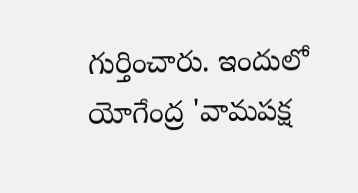గుర్తించారు. ఇందులో యోగేంద్ర 'వామపక్ష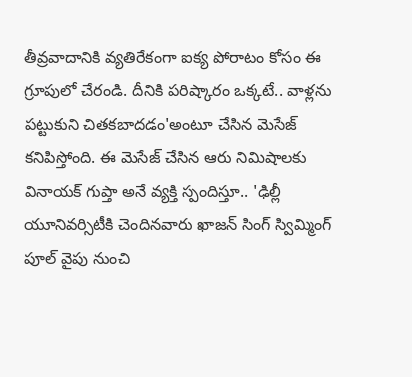తీవ్రవాదానికి వ్యతిరేకంగా ఐక్య పోరాటం కోసం ఈ గ్రూపులో చేరండి. దీనికి పరిష్కారం ఒక్కటే.. వాళ్లను పట్టుకుని చితకబాదడం'అంటూ చేసిన మెసేజ్ కనిపిస్తోంది. ఈ మెసేజ్ చేసిన ఆరు నిమిషాలకు వినాయక్ గుప్తా అనే వ్యక్తి స్పందిస్తూ.. 'ఢిల్లీ యూనివర్సిటీకి చెందినవారు ఖాజన్ సింగ్ స్విమ్మింగ్ పూల్ వైపు నుంచి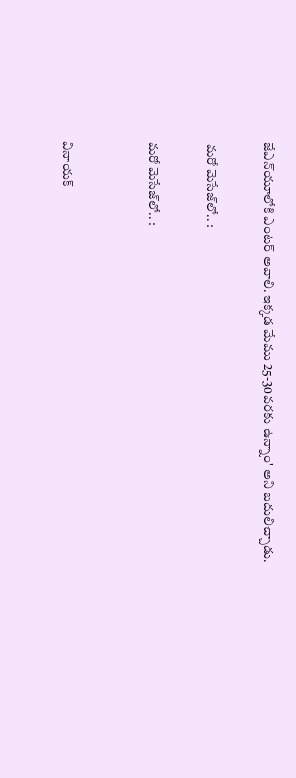జేఎన్‌యూలోకి ఎంటర్ అవాలి. ఇక్కడ మేము 25-30వరకు ఉన్నాం' అని బదులిచ్చాడు.

 మరో మెసేజ్‌లో.. :

మరో మెసేజ్‌లో.. :


వినాయక్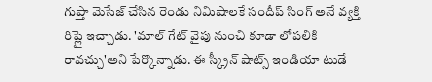గుప్తా మెసేజ్ చేసిన రెండు నిమిషాలకే సందీప్ సింగ్ అనే వ్యక్తి రిప్లై ఇచ్చాడు. 'మాల్ గేట్ వైపు నుంచి కూడా లోపలికి రావచ్చు'అని పేర్కొన్నాడు. ఈ స్క్రీన్ షాట్స్ ఇండియా టుడే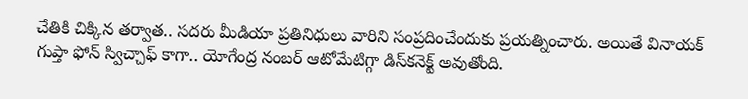చేతికి చిక్కిన తర్వాత.. సదరు మీడియా ప్రతినిధులు వారిని సంప్రదించేందుకు ప్రయత్నించారు. అయితే వినాయక్ గుప్తా ఫోన్ స్విచ్చాఫ్ కాగా.. యోగేంద్ర నంబర్ ఆటోమేటిగ్గా డిస్‌కనెక్ట్ అవుతోంది.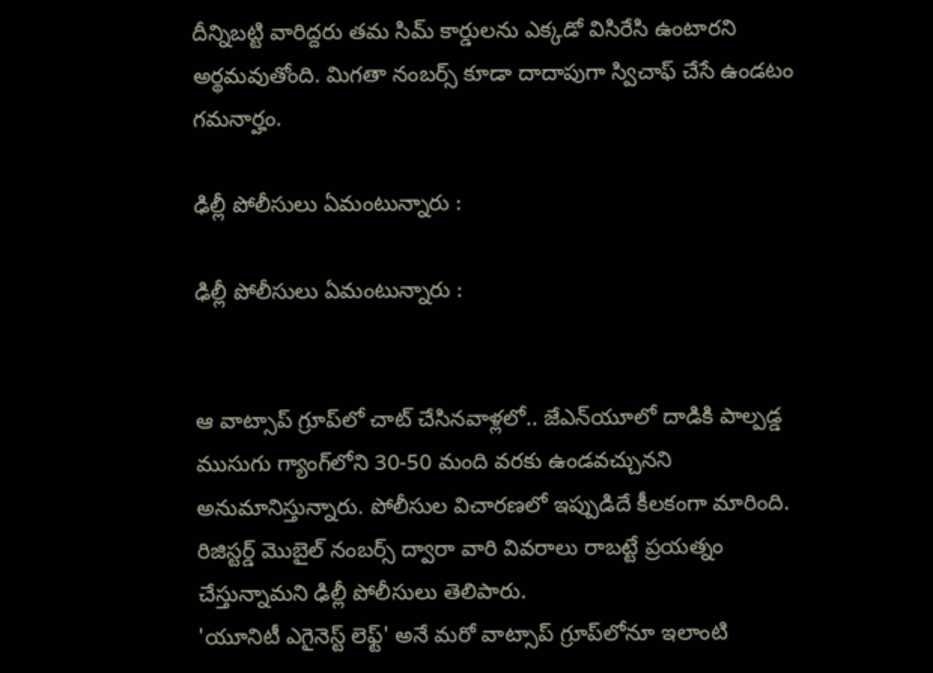దీన్నిబట్టి వారిద్దరు తమ సిమ్ కార్డులను ఎక్కడో విసిరేసి ఉంటారని అర్థమవుతోంది. మిగతా నంబర్స్ కూడా దాదాపుగా స్విచాఫ్ చేసే ఉండటం గమనార్హం.

ఢిల్లీ పోలీసులు ఏమంటున్నారు :

ఢిల్లీ పోలీసులు ఏమంటున్నారు :


ఆ వాట్సాప్ గ్రూప్‌లో చాట్ చేసినవాళ్లలో.. జేఎన్‌యూలో దాడికి పాల్పడ్డ ముసుగు గ్యాంగ్‌లోని 30-50 మంది వరకు ఉండవచ్చునని అనుమానిస్తున్నారు. పోలీసుల విచారణలో ఇప్పుడిదే కీలకంగా మారింది. రిజిస్టర్డ్ మొబైల్ నంబర్స్ ద్వారా వారి వివరాలు రాబట్టే ప్రయత్నం చేస్తున్నామని ఢిల్లీ పోలీసులు తెలిపారు.
'యూనిటీ ఎగైనెస్ట్ లెఫ్ట్' అనే మరో వాట్సాప్ గ్రూప్‌లోనూ ఇలాంటి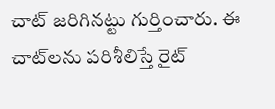చాట్ జరిగినట్టు గుర్తించారు. ఈ చాట్‌లను పరిశీలిస్తే రైట్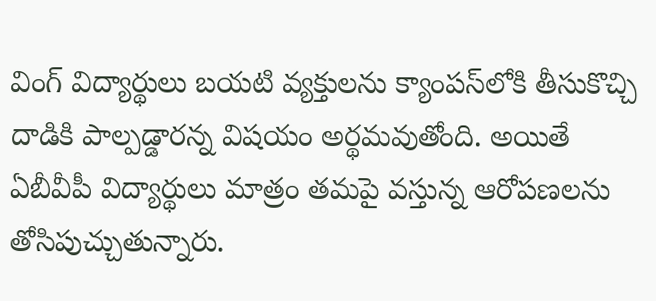వింగ్ విద్యార్థులు బయటి వ్యక్తులను క్యాంపస్‌లోకి తీసుకొచ్చి దాడికి పాల్పడ్డారన్న విషయం అర్థమవుతోంది. అయితే ఏబీవీపీ విద్యార్థులు మాత్రం తమపై వస్తున్న ఆరోపణలను తోసిపుచ్చుతున్నారు.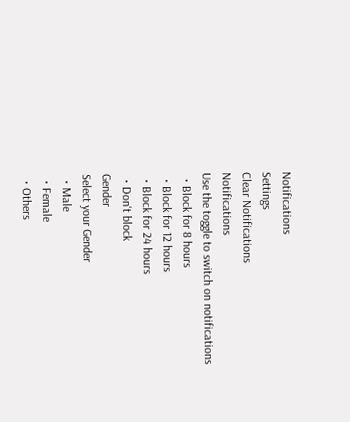Notifications
Settings
Clear Notifications
Notifications
Use the toggle to switch on notifications
  • Block for 8 hours
  • Block for 12 hours
  • Block for 24 hours
  • Don't block
Gender
Select your Gender
  • Male
  • Female
  • Others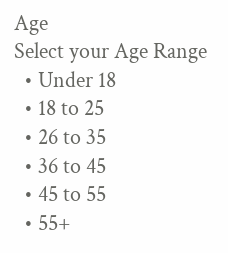Age
Select your Age Range
  • Under 18
  • 18 to 25
  • 26 to 35
  • 36 to 45
  • 45 to 55
  • 55+